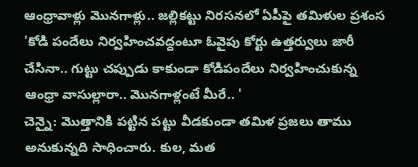ఆంధ్రావాళ్లు మొనగాళ్లు.. జల్లికట్టు నిరసనలో ఏపీపై తమిళుల ప్రశంస
'కోడి పందేలు నిర్వహించవద్దంటూ ఓవైపు కోర్టు ఉత్తర్వులు జారీ చేసినా.. గుట్టు చప్పుడు కాకుండా కోడిపందేలు నిర్వహించుకున్న ఆంధ్రా వాసుల్లారా.. మొనగాళ్లంటే మీరే.. '
చెన్నై: మొత్తానికి పట్టిన పట్టు వీడకుండా తమిళ ప్రజలు తాము అనుకున్నది సాధించారు. కుల, మత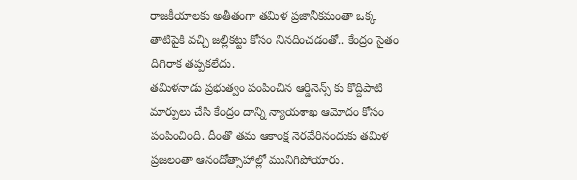రాజకీయాలకు అతీతంగా తమిళ ప్రజానీకమంతా ఒక్క తాటిపైకి వచ్చి జల్లికట్టు కోసం నినదించడంతో.. కేంద్రం సైతం దిగిరాక తప్పకలేదు.
తమిళనాడు ప్రభుత్వం పంపించిన ఆర్డినెన్స్ కు కొద్దిపాటి మార్పులు చేసి కేంద్రం దాన్ని న్యాయశాఖ ఆమోదం కోసం పంపించింది. దీంతొ తమ ఆకాంక్ష నెరవేరినందుకు తమిళ ప్రజలంతా ఆనందోత్సాహాల్లో మునిగిపోయారు.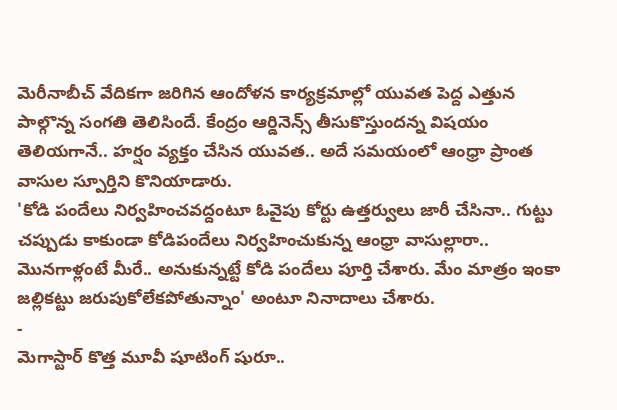మెరీనాబీచ్ వేదికగా జరిగిన ఆందోళన కార్యక్రమాల్లో యువత పెద్ద ఎత్తున పాల్గొన్న సంగతి తెలిసిందే. కేంద్రం ఆర్డినెన్స్ తీసుకొస్తుందన్న విషయం తెలియగానే.. హర్షం వ్యక్తం చేసిన యువత.. అదే సమయంలో ఆంధ్రా ప్రాంత వాసుల స్పూర్తిని కొనియాడారు.
'కోడి పందేలు నిర్వహించవద్దంటూ ఓవైపు కోర్టు ఉత్తర్వులు జారీ చేసినా.. గుట్టు చప్పుడు కాకుండా కోడిపందేలు నిర్వహించుకున్న ఆంధ్రా వాసుల్లారా.. మొనగాళ్లంటే మీరే.. అనుకున్నట్టే కోడి పందేలు పూర్తి చేశారు. మేం మాత్రం ఇంకా జల్లికట్టు జరుపుకోలేకపోతున్నాం' అంటూ నినాదాలు చేశారు.
-
మెగాస్టార్ కొత్త మూవీ షూటింగ్ షురూ..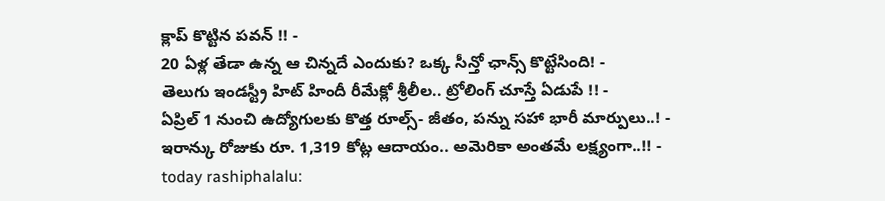క్లాప్ కొట్టిన పవన్ !! -
20 ఏళ్ల తేడా ఉన్న ఆ చిన్నదే ఎందుకు? ఒక్క సీన్తో ఛాన్స్ కొట్టేసింది! -
తెలుగు ఇండస్ట్రీ హిట్ హిందీ రీమేక్లో శ్రీలీల.. ట్రోలింగ్ చూస్తే ఏడుపే !! -
ఏప్రిల్ 1 నుంచి ఉద్యోగులకు కొత్త రూల్స్- జీతం, పన్ను సహా భారీ మార్పులు..! -
ఇరాన్కు రోజుకు రూ. 1,319 కోట్ల ఆదాయం.. అమెరికా అంతమే లక్ష్యంగా..!! -
today rashiphalalu: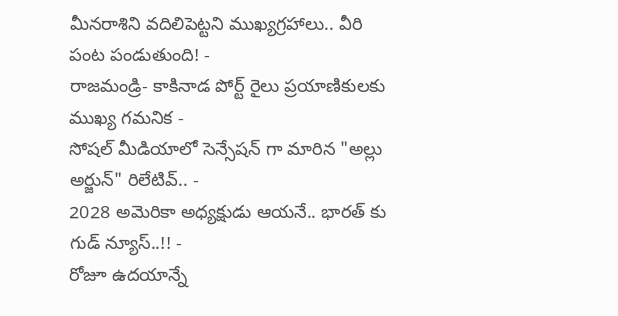మీనరాశిని వదిలిపెట్టని ముఖ్యగ్రహాలు.. వీరి పంట పండుతుంది! -
రాజమండ్రి- కాకినాడ పోర్ట్ రైలు ప్రయాణికులకు ముఖ్య గమనిక -
సోషల్ మీడియాలో సెన్సేషన్ గా మారిన "అల్లు అర్జున్" రిలేటివ్.. -
2028 అమెరికా అధ్యక్షుడు ఆయనే.. భారత్ కు గుడ్ న్యూస్..!! -
రోజూ ఉదయాన్నే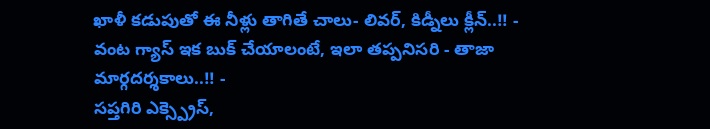ఖాళీ కడుపుతో ఈ నీళ్లు తాగితే చాలు- లివర్, కిడ్నీలు క్లీన్..!! -
వంట గ్యాస్ ఇక బుక్ చేయాలంటే, ఇలా తప్పనిసరి - తాజా మార్గదర్శకాలు..!! -
సప్తగిరి ఎక్స్ప్రెస్,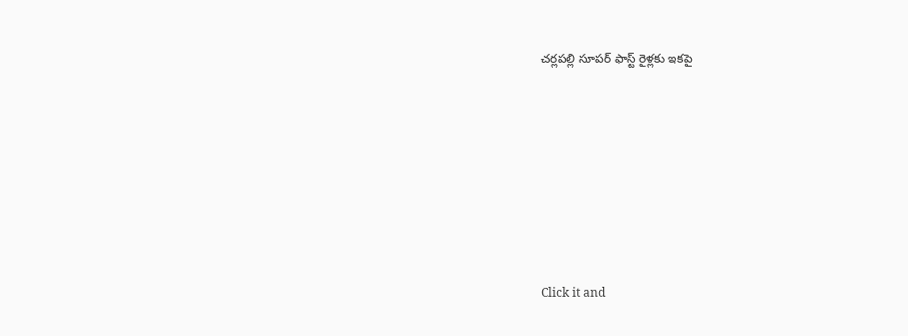చర్లపల్లి సూపర్ ఫాస్ట్ రైళ్లకు ఇకపై












Click it and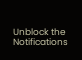Unblock the Notifications